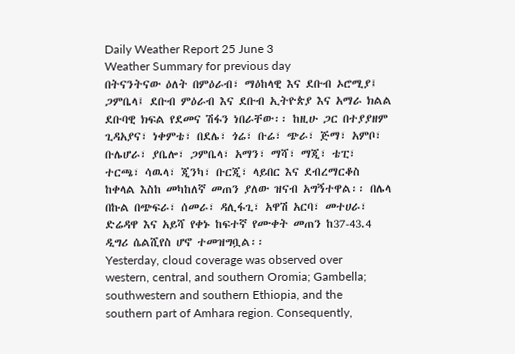Daily Weather Report 25 June 3
Weather Summary for previous day
በትናንትናው ዕለት በምዕራብ፣ ማዕከላዊ እና ደቡብ ኦሮሚያ፤ ጋምቤላ፤ ደቡብ ምዕራብ እና ደቡብ ኢትዮጵያ እና አማራ ክልል ደቡባዊ ክፍል የደመና ሽፋን ነበራቸው፡፡ ከዚሁ ጋር በተያያዘም ጊዳአያና፣ ነቀምቴ፣ በደሌ፣ ጎሬ፣ ቡሬ፣ ጭራ፣ ጅማ፣ አምቦ፣ ቡሌሆራ፣ ያቤሎ፣ ጋምቤላ፣ አማን፣ ማሻ፣ ማጂ፣ ቴፒ፣ ተርጫ፣ ሳዉላ፣ ጂንካ፣ ቡርጂ፣ ላይበር እና ደብረማርቆስ ከቀላል እስከ መካከለኛ መጠን ያለው ዝናብ አግኝተዋል፡፡ በሌላ በኩል በጭፍራ፣ ሰመራ፣ ዳሊፋጊ፣ አዋሽ አርባ፣ መተሀራ፣ ድሬዳዋ እና አይሻ የቀኑ ከፍተኛ የሙቀት መጠን ከ37-43.4 ዲግሪ ሴልሺየስ ሆኖ ተመዝግቧል፡፡
Yesterday, cloud coverage was observed over western, central, and southern Oromia; Gambella; southwestern and southern Ethiopia, and the southern part of Amhara region. Consequently,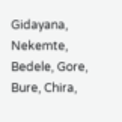Gidayana, Nekemte, Bedele, Gore, Bure, Chira,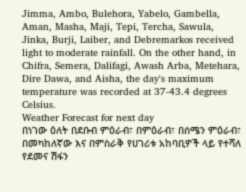Jimma, Ambo, Bulehora, Yabelo, Gambella, Aman, Masha, Maji, Tepi, Tercha, Sawula, Jinka, Burji, Laiber, and Debremarkos received light to moderate rainfall. On the other hand, in Chifra, Semera, Dalifagi, Awash Arba, Metehara, Dire Dawa, and Aisha, the day's maximum temperature was recorded at 37-43.4 degrees Celsius.
Weather Forecast for next day
በነገው ዕለት በደቡብ ምዕራብ፣ በምዕራብ፣ በሰሜን ምዕራብ፣ በመካከለኛው እና በምስራቅ የሀገሪቱ አከባቢዎች ላይ የተሻለ የደመና ሽፋን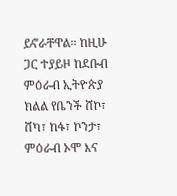ይኖራቸዋል፡፡ ከዚሁ ጋር ተያይዞ ከደቡብ ምዕራብ ኢትዮጵያ ክልል የቤንች ሸኮ፣ ሸካ፣ ከፋ፣ ኮንታ፣ ምዕራብ ኦሞ እና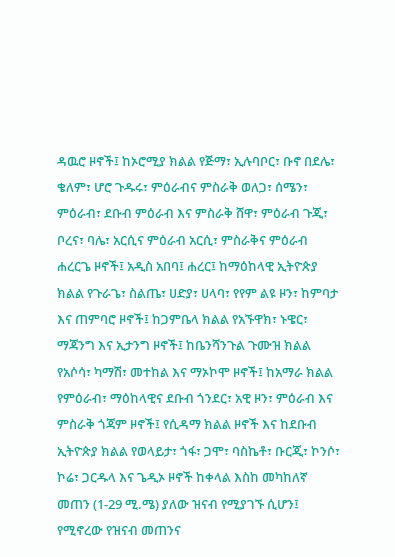ዳዉሮ ዞኖች፤ ከኦሮሚያ ክልል የጅማ፣ ኢሉባቦር፣ ቡኖ በደሌ፣ ቄለም፣ ሆሮ ጉዱሩ፣ ምዕራብና ምስራቅ ወለጋ፣ ሰሜን፣ ምዕራብ፣ ደቡብ ምዕራብ እና ምስራቅ ሸዋ፣ ምዕራብ ጉጂ፣ ቦረና፣ ባሌ፣ አርሲና ምዕራብ አርሲ፣ ምስራቅና ምዕራብ ሐረርጌ ዞኖች፤ አዲስ አበባ፤ ሐረር፤ ከማዕከላዊ ኢትዮጵያ ክልል የጉራጌ፣ ስልጤ፣ ሀድያ፣ ሀላባ፣ የየም ልዩ ዞን፣ ከምባታ እና ጠምባሮ ዞኖች፤ ከጋምቤላ ክልል የአኙዋክ፣ ኑዌር፣ ማጃንግ እና ኢታንግ ዞኖች፤ ከቤንሻንጉል ጉሙዝ ክልል የአሶሳ፣ ካማሽ፣ መተከል እና ማኦኮሞ ዞኖች፤ ከአማራ ክልል የምዕራብ፣ ማዕከላዊና ደቡብ ጎንደር፣ አዊ ዞን፣ ምዕራብ እና ምስራቅ ጎጃም ዞኖች፤ የሲዳማ ክልል ዞኖች እና ከደቡብ ኢትዮጵያ ክልል የወላይታ፣ ጎፋ፣ ጋሞ፣ ባስኬቶ፣ ቡርጂ፣ ኮንሶ፣ ኮሬ፣ ጋርዱላ እና ጌዲኦ ዞኖች ከቀላል እስከ መካከለኛ መጠን (1-29 ሚ.ሜ) ያለው ዝናብ የሚያገኙ ሲሆን፤ የሚኖረው የዝናብ መጠንና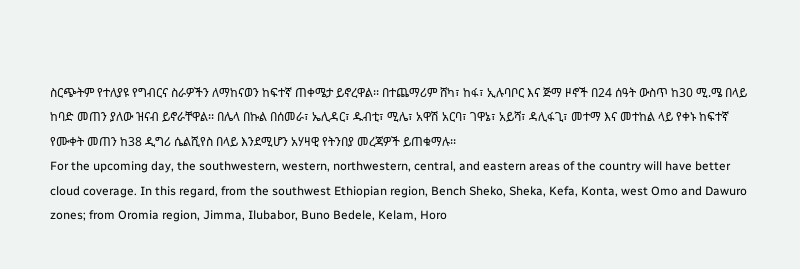ስርጭትም የተለያዩ የግብርና ስራዎችን ለማከናወን ከፍተኛ ጠቀሜታ ይኖረዋል፡፡ በተጨማሪም ሸካ፣ ከፋ፣ ኢሉባቦር እና ጅማ ዞኖች በ24 ሰዓት ውስጥ ከ30 ሚ.ሜ በላይ ከባድ መጠን ያለው ዝናብ ይኖራቸዋል፡፡ በሌላ በኩል በሰመራ፣ ኤሊዳር፣ ዱብቲ፣ ሚሌ፣ አዋሽ አርባ፣ ገዋኔ፣ አይሻ፣ ዳሊፋጊ፣ መተማ እና መተከል ላይ የቀኑ ከፍተኛ የሙቀት መጠን ከ38 ዲግሪ ሴልሺየስ በላይ እንደሚሆን አሃዛዊ የትንበያ መረጃዎች ይጠቁማሉ፡፡
For the upcoming day, the southwestern, western, northwestern, central, and eastern areas of the country will have better cloud coverage. In this regard, from the southwest Ethiopian region, Bench Sheko, Sheka, Kefa, Konta, west Omo and Dawuro zones; from Oromia region, Jimma, Ilubabor, Buno Bedele, Kelam, Horo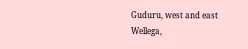Guduru, west and east Wellega,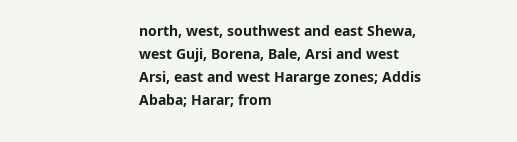north, west, southwest and east Shewa, west Guji, Borena, Bale, Arsi and west Arsi, east and west Hararge zones; Addis Ababa; Harar; from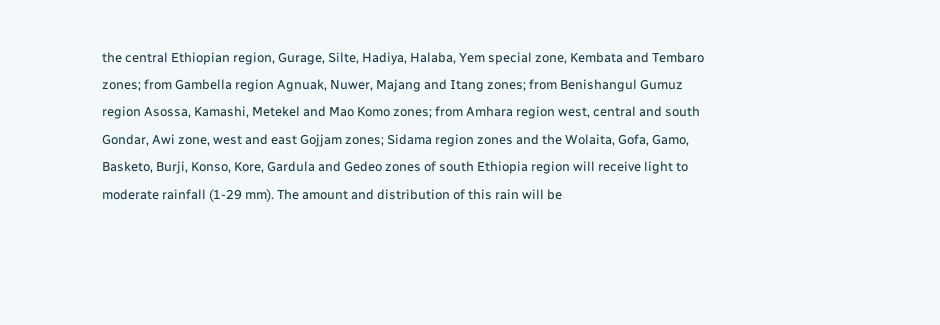the central Ethiopian region, Gurage, Silte, Hadiya, Halaba, Yem special zone, Kembata and Tembaro zones; from Gambella region Agnuak, Nuwer, Majang and Itang zones; from Benishangul Gumuz region Asossa, Kamashi, Metekel and Mao Komo zones; from Amhara region west, central and south Gondar, Awi zone, west and east Gojjam zones; Sidama region zones and the Wolaita, Gofa, Gamo, Basketo, Burji, Konso, Kore, Gardula and Gedeo zones of south Ethiopia region will receive light to moderate rainfall (1-29 mm). The amount and distribution of this rain will be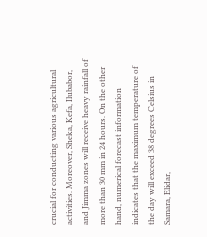crucial for conducting various agricultural activities. Moreover, Sheka, Kefa, Ilubabor, and Jimma zones will receive heavy rainfall of more than 30 mm in 24 hours. On the other hand, numerical forecast information indicates that the maximum temperature of the day will exceed 38 degrees Celsius in Samara, Elidar,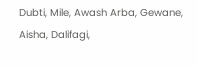Dubti, Mile, Awash Arba, Gewane, Aisha, Dalifagi,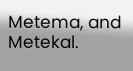Metema, and Metekal.